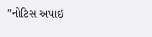”નોટિસ અપાઇ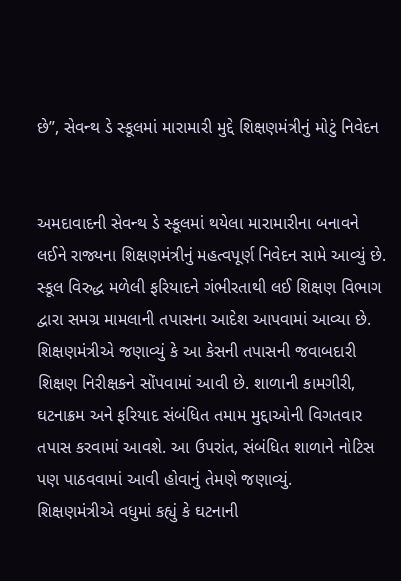છે”, સેવન્થ ડે સ્કૂલમાં મારામારી મુદ્દે શિક્ષણમંત્રીનું મોટું નિવેદન


અમદાવાદની સેવન્થ ડે સ્કૂલમાં થયેલા મારામારીના બનાવને લઈને રાજ્યના શિક્ષણમંત્રીનું મહત્વપૂર્ણ નિવેદન સામે આવ્યું છે. સ્કૂલ વિરુદ્ધ મળેલી ફરિયાદને ગંભીરતાથી લઈ શિક્ષણ વિભાગ દ્વારા સમગ્ર મામલાની તપાસના આદેશ આપવામાં આવ્યા છે.
શિક્ષણમંત્રીએ જણાવ્યું કે આ કેસની તપાસની જવાબદારી શિક્ષણ નિરીક્ષકને સોંપવામાં આવી છે. શાળાની કામગીરી, ઘટનાક્રમ અને ફરિયાદ સંબંધિત તમામ મુદ્દાઓની વિગતવાર તપાસ કરવામાં આવશે. આ ઉપરાંત, સંબંધિત શાળાને નોટિસ પણ પાઠવવામાં આવી હોવાનું તેમણે જણાવ્યું.
શિક્ષણમંત્રીએ વધુમાં કહ્યું કે ઘટનાની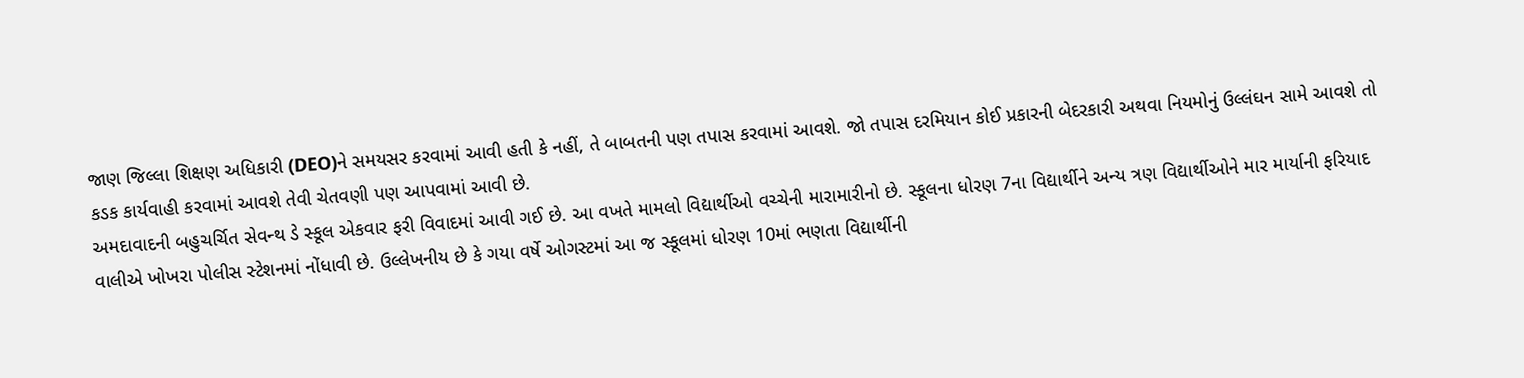જાણ જિલ્લા શિક્ષણ અધિકારી (DEO)ને સમયસર કરવામાં આવી હતી કે નહીં, તે બાબતની પણ તપાસ કરવામાં આવશે. જો તપાસ દરમિયાન કોઈ પ્રકારની બેદરકારી અથવા નિયમોનું ઉલ્લંઘન સામે આવશે તો કડક કાર્યવાહી કરવામાં આવશે તેવી ચેતવણી પણ આપવામાં આવી છે.
અમદાવાદની બહુચર્ચિત સેવન્થ ડે સ્કૂલ એકવાર ફરી વિવાદમાં આવી ગઈ છે. આ વખતે મામલો વિદ્યાર્થીઓ વચ્ચેની મારામારીનો છે. સ્કૂલના ધોરણ 7ના વિદ્યાર્થીને અન્ય ત્રણ વિદ્યાર્થીઓને માર માર્યાની ફરિયાદ વાલીએ ખોખરા પોલીસ સ્ટેશનમાં નોંધાવી છે. ઉલ્લેખનીય છે કે ગયા વર્ષે ઓગસ્ટમાં આ જ સ્કૂલમાં ધોરણ 10માં ભણતા વિદ્યાર્થીની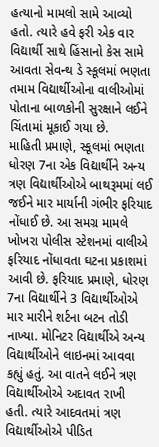હત્યાનો મામલો સામે આવ્યો હતો. ત્યારે હવે ફરી એક વાર વિદ્યાર્થી સાથે હિંસાનો કેસ સામે આવતા સેવન્થ ડે સ્કૂલમાં ભણતા તમામ વિદ્યાર્થીઓના વાલીઓમાં પોતાના બાળકોની સુરક્ષાને લઈને ચિંતામાં મૂકાઈ ગયા છે.
માહિતી પ્રમાણે, સ્કૂલમાં ભણતા ધોરણ 7ના એક વિદ્યાર્થીને અન્ય ત્રણ વિદ્યાર્થીઓએ બાથરૂમમાં લઈ જઈને માર માર્યાની ગંભીર ફરિયાદ નોંધાઈ છે. આ સમગ્ર મામલે ખોખરા પોલીસ સ્ટેશનમાં વાલીએ ફરિયાદ નોંધાવતા ઘટના પ્રકાશમાં આવી છે. ફરિયાદ પ્રમાણે, ધોરણ 7ના વિદ્યાર્થીને 3 વિદ્યાર્થીઓએ માર મારીને શર્ટના બટન તોડી નાખ્યા. મોનિટર વિદ્યાર્થીએ અન્ય વિદ્યાર્થીઓને લાઇનમાં આવવા કહ્યું હતું. આ વાતને લઈને ત્રણ વિદ્યાર્થીઓએ અદાવત રાખી હતી. ત્યારે આદવતમાં ત્રણ વિદ્યાર્થીઓએ પીડિત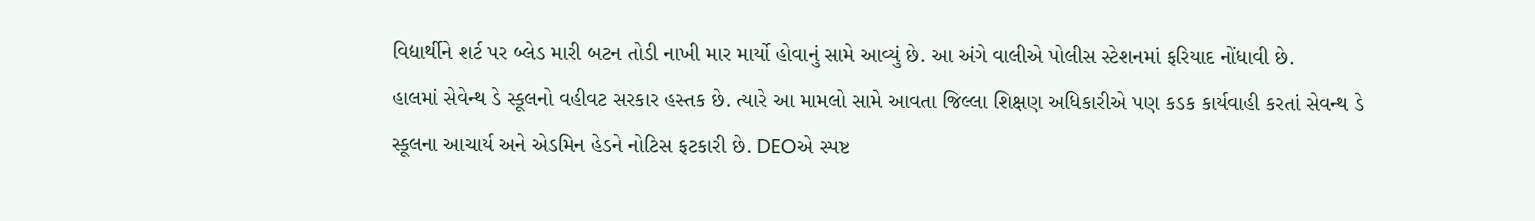વિદ્યાર્થીને શર્ટ પર બ્લેડ મારી બટન તોડી નાખી માર માર્યો હોવાનું સામે આવ્યું છે. આ અંગે વાલીએ પોલીસ સ્ટેશનમાં ફરિયાદ નોંધાવી છે.
હાલમાં સેવેન્થ ડે સ્કૂલનો વહીવટ સરકાર હસ્તક છે. ત્યારે આ મામલો સામે આવતા જિલ્લા શિક્ષણ અધિકારીએ પણ કડક કાર્યવાહી કરતાં સેવન્થ ડે સ્કૂલના આચાર્ય અને એડમિન હેડને નોટિસ ફટકારી છે. DEOએ સ્પષ્ટ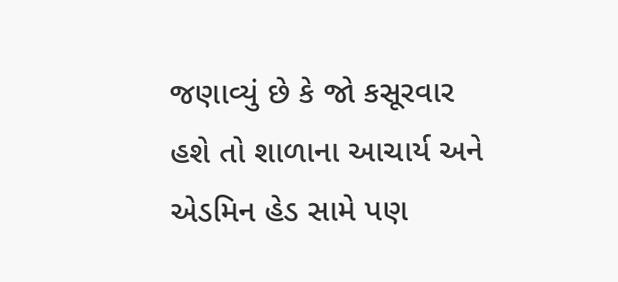જણાવ્યું છે કે જો કસૂરવાર હશે તો શાળાના આચાર્ય અને એડમિન હેડ સામે પણ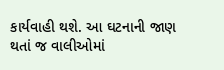કાર્યવાહી થશે. આ ઘટનાની જાણ થતાં જ વાલીઓમાં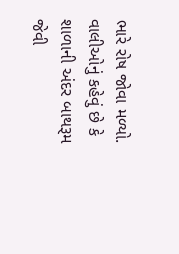ભારે રોષ જોવા મળ્યો. વાલીઓનું કહેવું છે કે શાળાની અંદર બાથરૂમ જેવી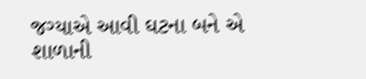જગ્યાએ આવી ઘટના બને એ શાળાની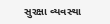સુરક્ષા વ્યવસ્થા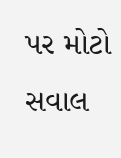પર મોટો સવાલ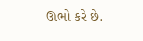ઊભો કરે છે.